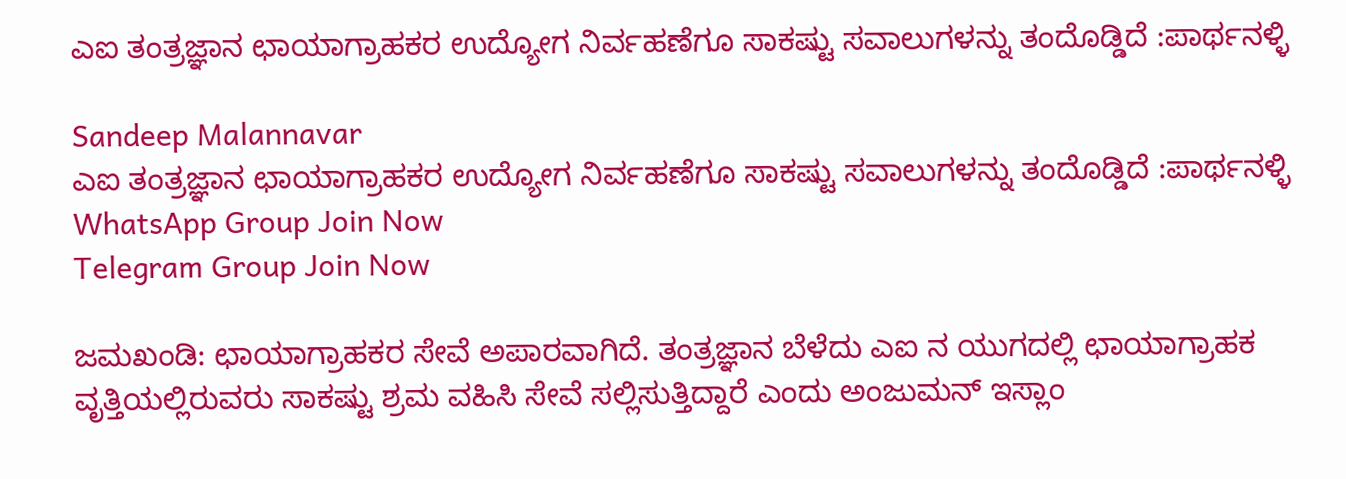ಎಐ ತಂತ್ರಜ್ಞಾನ ಛಾಯಾಗ್ರಾಹಕರ ಉದ್ಯೋಗ ನಿರ್ವಹಣೆಗೂ ಸಾಕಷ್ಟು ಸವಾಲುಗಳನ್ನು ತಂದೊಡ್ಡಿದೆ :ಪಾರ್ಥನಳ್ಳಿ

Sandeep Malannavar
ಎಐ ತಂತ್ರಜ್ಞಾನ ಛಾಯಾಗ್ರಾಹಕರ ಉದ್ಯೋಗ ನಿರ್ವಹಣೆಗೂ ಸಾಕಷ್ಟು ಸವಾಲುಗಳನ್ನು ತಂದೊಡ್ಡಿದೆ :ಪಾರ್ಥನಳ್ಳಿ
WhatsApp Group Join Now
Telegram Group Join Now

ಜಮಖಂಡಿ: ಛಾಯಾಗ್ರಾಹಕರ ಸೇವೆ ಅಪಾರವಾಗಿದೆ. ತಂತ್ರಜ್ಞಾನ ಬೆಳೆದು ಎಐ ನ ಯುಗದಲ್ಲಿ ಛಾಯಾಗ್ರಾಹಕ ವೃತ್ತಿಯಲ್ಲಿರುವರು ಸಾಕಷ್ಟು ಶ್ರಮ ವಹಿಸಿ ಸೇವೆ ಸಲ್ಲಿಸುತ್ತಿದ್ದಾರೆ ಎಂದು ಅಂಜುಮನ್‌ ಇಸ್ಲಾಂ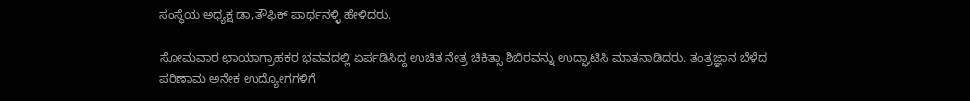ಸಂಸ್ಥೆಯ ಅಧ್ಯಕ್ಷ ಡಾ,ತೌಫಿಕ್‌ ಪಾರ್ಥನಳ್ಳಿ ಹೇಳಿದರು.

ಸೋಮವಾರ ಛಾಯಾಗ್ರಾಹಕರ ಭವವದಲ್ಲಿ ಏರ್ಪಡಿಸಿದ್ದ ಉಚಿತ ನೇತ್ರ ಚಿಕಿತ್ಸಾ ಶಿಬಿರವನ್ನು ಉದ್ಘಾಟಿಸಿ ಮಾತನಾಡಿದರು. ತಂತ್ರಜ್ಞಾನ ಬೆಳೆದ ಪರಿಣಾಮ ಅನೇಕ ಉದ್ಯೋಗಗಳಿಗೆ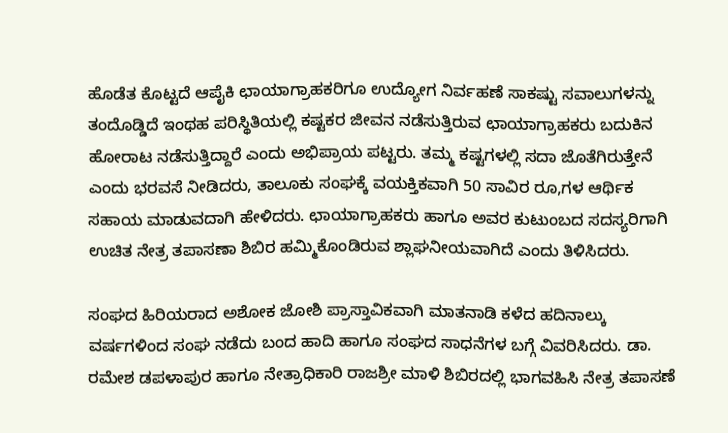ಹೊಡೆತ ಕೊಟ್ಟದೆ ಆಪೈಕಿ ಛಾಯಾಗ್ರಾಹಕರಿಗೂ ಉದ್ಯೋಗ ನಿರ್ವಹಣೆ ಸಾಕಷ್ಟು ಸವಾಲುಗಳನ್ನು ತಂದೊಡ್ಡಿದೆ ಇಂಥಹ ಪರಿಸ್ಥಿತಿಯಲ್ಲಿ ಕಷ್ಟಕರ ಜೀವನ ನಡೆಸುತ್ತಿರುವ ಛಾಯಾಗ್ರಾಹಕರು ಬದುಕಿನ ಹೋರಾಟ ನಡೆಸುತ್ತಿದ್ದಾರೆ ಎಂದು ಅಭಿಪ್ರಾಯ ಪಟ್ಟರು. ತಮ್ಮ ಕಷ್ಟಗಳಲ್ಲಿ ಸದಾ ಜೊತೆಗಿರುತ್ತೇನೆ ಎಂದು ಭರವಸೆ ನೀಡಿದರು, ತಾಲೂಕು ಸಂಘಕ್ಕೆ ವಯಕ್ತಿಕವಾಗಿ 50 ಸಾವಿರ ರೂ,ಗಳ ಆರ್ಥಿಕ ಸಹಾಯ ಮಾಡುವದಾಗಿ ಹೇಳಿದರು. ಛಾಯಾಗ್ರಾಹಕರು ಹಾಗೂ ಅವರ ಕುಟುಂಬದ ಸದಸ್ಯರಿಗಾಗಿ ಉಚಿತ ನೇತ್ರ ತಪಾಸಣಾ ಶಿಬಿರ ಹಮ್ಮಿಕೊಂಡಿರುವ ಶ್ಲಾಘನೀಯವಾಗಿದೆ ಎಂದು ತಿಳಿಸಿದರು.

ಸಂಘದ ಹಿರಿಯರಾದ ಅಶೋಕ ಜೋಶಿ ಪ್ರಾಸ್ತಾವಿಕವಾಗಿ ಮಾತನಾಡಿ ಕಳೆದ ಹದಿನಾಲ್ಕು ವರ್ಷಗಳಿಂದ ಸಂಘ ನಡೆದು ಬಂದ ಹಾದಿ ಹಾಗೂ ಸಂಘದ ಸಾಧನೆಗಳ ಬಗ್ಗೆ ವಿವರಿಸಿದರು. ಡಾ. ರಮೇಶ ಡಪಳಾಪುರ ಹಾಗೂ ನೇತ್ರಾಧಿಕಾರಿ ರಾಜಶ್ರೀ ಮಾಳಿ ಶಿಬಿರದಲ್ಲಿ ಭಾಗವಹಿಸಿ ನೇತ್ರ ತಪಾಸಣೆ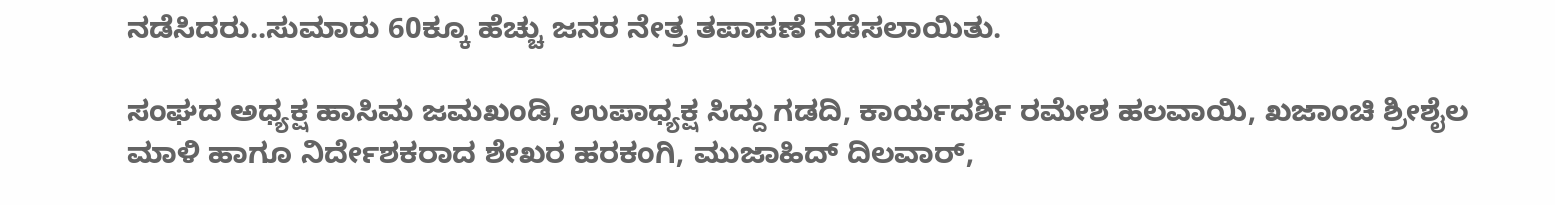ನಡೆಸಿದರು..ಸುಮಾರು 60ಕ್ಕೂ ಹೆಚ್ಚು ಜನರ ನೇತ್ರ ತಪಾಸಣೆ ನಡೆಸಲಾಯಿತು.

ಸಂಘದ ಅಧ್ಯಕ್ಷ ಹಾಸಿಮ ಜಮಖಂಡಿ, ಉಪಾಧ್ಯಕ್ಷ ಸಿದ್ದು ಗಡದಿ, ಕಾರ್ಯದರ್ಶಿ ರಮೇಶ ಹಲವಾಯಿ, ಖಜಾಂಚಿ ಶ್ರೀಶೈಲ ಮಾಳಿ ಹಾಗೂ ನಿರ್ದೇಶಕರಾದ ಶೇಖರ ಹರಕಂಗಿ, ಮುಜಾಹಿದ್ ದಿಲವಾರ್,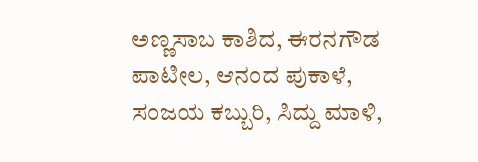ಅಣ್ಣಸಾಬ ಕಾಶಿದ, ಈರನಗೌಡ ಪಾಟೀಲ, ಆನಂದ ಪುಕಾಳೆ, ಸಂಜಯ ಕಬ್ಬುರಿ, ಸಿದ್ದು ಮಾಳಿ,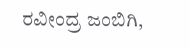ರವೀಂದ್ರ ಜಂಬಿಗಿ,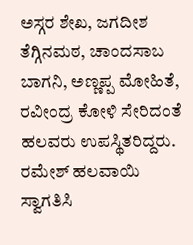ಅಸ್ಗರ ಶೇಖ, ಜಗದೀಶ ತೆಗ್ಗಿನಮಠ, ಚಾಂದಸಾಬ ಬಾಗನಿ, ಅಣ್ಣಪ್ಪ ಮೋಹಿತೆ, ರವೀಂದ್ರ ಕೋಳಿ ಸೇರಿದಂತೆ ಹಲವರು ಉಪಸ್ಥಿತರಿದ್ದರು. ರಮೇಶ್ ಹಲವಾಯಿ ಸ್ವಾಗತಿಸಿ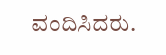ವಂದಿಸಿದರು.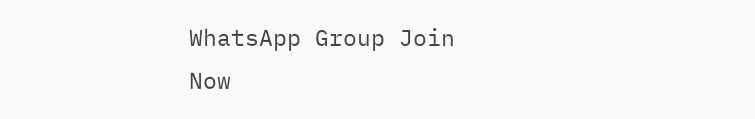WhatsApp Group Join Now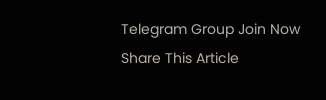Telegram Group Join Now
Share This Article